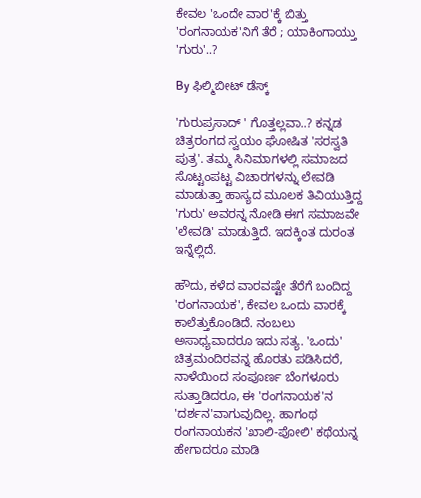ಕೇವಲ 'ಒಂದೇ ವಾರ'ಕ್ಕೆ ಬಿತ್ತು 'ರಂಗನಾಯಕ'ನಿಗೆ ತೆರೆ ; ಯಾಕಿಂಗಾಯ್ತು 'ಗುರು'..?

By ಫಿಲ್ಮಿಬೀಟ್ ಡೆಸ್ಕ್

'ಗುರುಪ್ರಸಾದ್ ' ಗೊತ್ತಲ್ಲವಾ..? ಕನ್ನಡ ಚಿತ್ರರಂಗದ ಸ್ವಯಂ ಘೋಷಿತ 'ಸರಸ್ವತಿ ಪುತ್ರ'. ತಮ್ಮ ಸಿನಿಮಾಗಳಲ್ಲಿ ಸಮಾಜದ ಸೊಟ್ಟಂಪಟ್ಟ ವಿಚಾರಗಳನ್ನು ಲೇವಡಿ ಮಾಡುತ್ತಾ ಹಾಸ್ಯದ ಮೂಲಕ ತಿವಿಯುತ್ತಿದ್ದ 'ಗುರು' ಅವರನ್ನ ನೋಡಿ ಈಗ ಸಮಾಜವೇ 'ಲೇವಡಿ' ಮಾಡುತ್ತಿದೆ. ಇದಕ್ಕಿಂತ ದುರಂತ ಇನ್ನೆಲ್ಲಿದೆ.

ಹೌದು, ಕಳೆದ ವಾರವಷ್ಟೇ ತೆರೆಗೆ ಬಂದಿದ್ದ 'ರಂಗನಾಯಕ', ಕೇವಲ ಒಂದು ವಾರಕ್ಕೆ ಕಾಲೆತ್ತುಕೊಂಡಿದೆ. ನಂಬಲು ಅಸಾಧ್ಯವಾದರೂ ಇದು ಸತ್ಯ. 'ಒಂದು' ಚಿತ್ರಮಂದಿರವನ್ನ ಹೊರತು ಪಡಿಸಿದರೆ, ನಾಳೆಯಿಂದ ಸಂಪೂರ್ಣ ಬೆಂಗಳೂರು ಸುತ್ತಾಡಿದರೂ, ಈ 'ರಂಗನಾಯಕ'ನ 'ದರ್ಶನ'ವಾಗುವುದಿಲ್ಲ. ಹಾಗಂಥ ರಂಗನಾಯಕನ 'ಖಾಲಿ-ಪೋಲಿ' ಕಥೆಯನ್ನ ಹೇಗಾದರೂ ಮಾಡಿ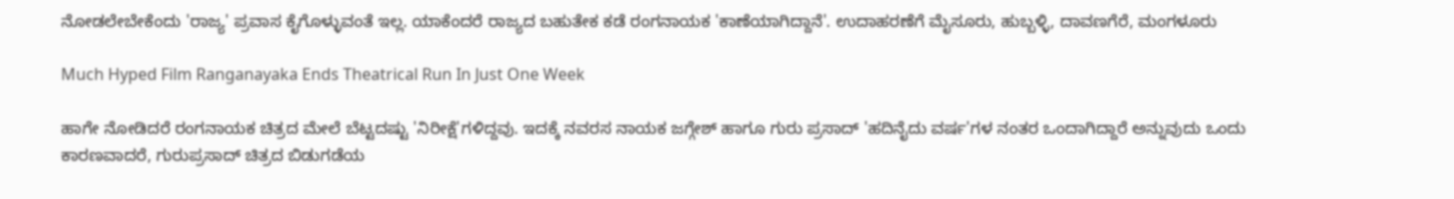ನೋಡಲೇಬೇಕೆಂದು 'ರಾಜ್ಯ' ಪ್ರವಾಸ ಕೈಗೊಳ್ಳುವಂತೆ ಇಲ್ಲ. ಯಾಕೆಂದರೆ ರಾಜ್ಯದ ಬಹುತೇಕ ಕಡೆ ರಂಗನಾಯಕ 'ಕಾಣೆಯಾಗಿದ್ದಾನೆ'. ಉದಾಹರಣೆಗೆ ಮೈಸೂರು, ಹುಬ್ಬಳ್ಳಿ, ದಾವಣಗೆರೆ, ಮಂಗಳೂರು

Much Hyped Film Ranganayaka Ends Theatrical Run In Just One Week

ಹಾಗೇ ನೋಡಿದರೆ ರಂಗನಾಯಕ ಚಿತ್ರದ ಮೇಲೆ ಬೆಟ್ಟದಷ್ಟು 'ನಿರೀಕ್ಷೆ'ಗಳಿದ್ದವು. ಇದಕ್ಕೆ ನವರಸ ನಾಯಕ ಜಗ್ಗೇಶ್ ಹಾಗೂ ಗುರು ಪ್ರಸಾದ್ 'ಹದಿನೈದು ವರ್ಷ'ಗಳ ನಂತರ ಒಂದಾಗಿದ್ದಾರೆ ಅನ್ನುವುದು ಒಂದು ಕಾರಣವಾದರೆ, ಗುರುಪ್ರಸಾದ್ ಚಿತ್ರದ ಬಿಡುಗಡೆಯ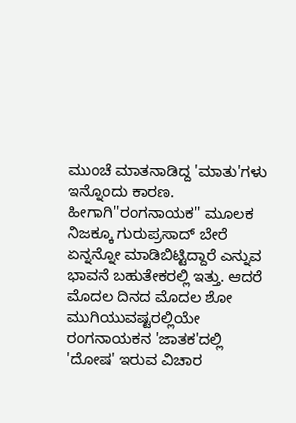ಮುಂಚೆ ಮಾತನಾಡಿದ್ದ 'ಮಾತು'ಗಳು ಇನ್ನೊಂದು ಕಾರಣ. ಹೀಗಾಗಿ''ರಂಗನಾಯಕ'' ಮೂಲಕ ನಿಜಕ್ಕೂ ಗುರುಪ್ರಸಾದ್ ಬೇರೆ ಏನ್ನನ್ನೋ ಮಾಡಿಬಿಟ್ಟಿದ್ದಾರೆ ಎನ್ನುವ ಭಾವನೆ ಬಹುತೇಕರಲ್ಲಿ ಇತ್ತು. ಆದರೆ ಮೊದಲ ದಿನದ ಮೊದಲ ಶೋ ಮುಗಿಯುವಷ್ಟರಲ್ಲಿಯೇ ರಂಗನಾಯಕನ 'ಜಾತಕ'ದಲ್ಲಿ 'ದೋಷ' ಇರುವ ವಿಚಾರ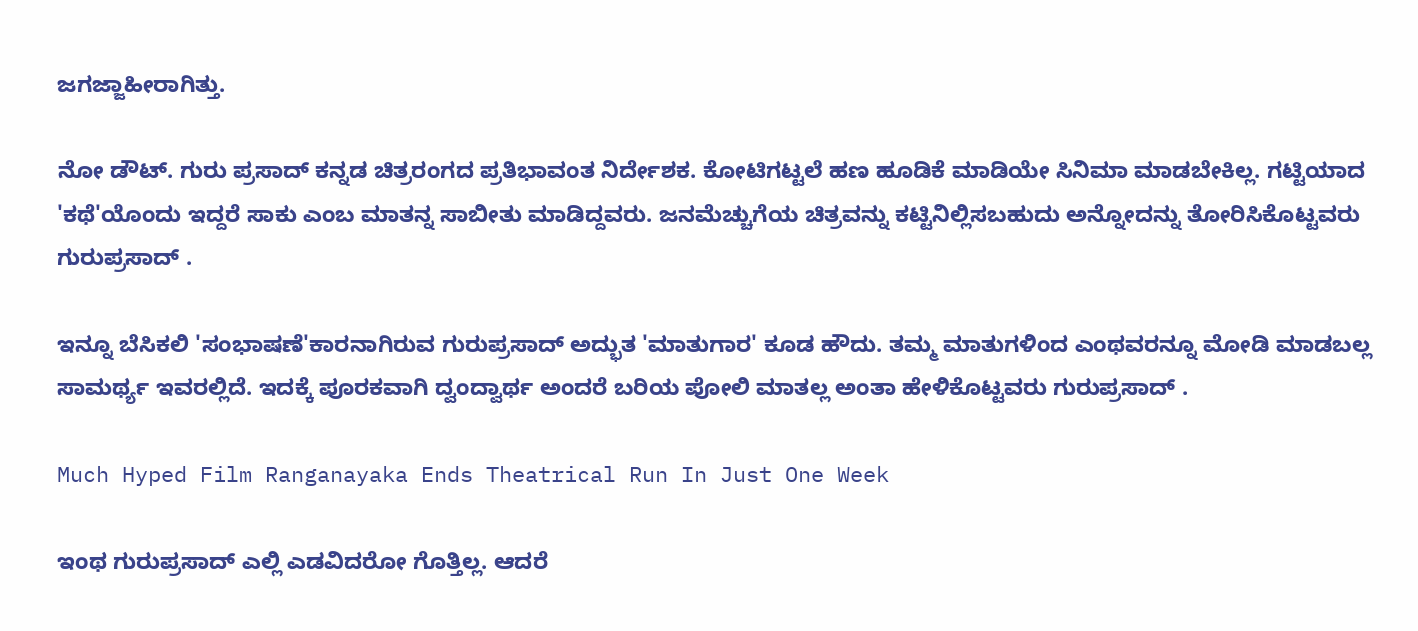ಜಗಜ್ಜಾಹೀರಾಗಿತ್ತು.

ನೋ ಡೌಟ್. ಗುರು ಪ್ರಸಾದ್ ಕನ್ನಡ ಚಿತ್ರರಂಗದ ಪ್ರತಿಭಾವಂತ ನಿರ್ದೇಶಕ. ಕೋಟಿಗಟ್ಟಲೆ ಹಣ ಹೂಡಿಕೆ ಮಾಡಿಯೇ ಸಿನಿಮಾ ಮಾಡಬೇಕಿಲ್ಲ. ಗಟ್ಟಿಯಾದ 'ಕಥೆ'ಯೊಂದು ಇದ್ದರೆ ಸಾಕು ಎಂಬ ಮಾತನ್ನ ಸಾಬೀತು ಮಾಡಿದ್ದವರು. ಜನಮೆಚ್ಚುಗೆಯ ಚಿತ್ರವನ್ನು ಕಟ್ಟಿನಿಲ್ಲಿಸಬಹುದು ಅನ್ನೋದನ್ನು ತೋರಿಸಿಕೊಟ್ಟವರು ಗುರುಪ್ರಸಾದ್ .

ಇನ್ನೂ ಬೆಸಿಕಲಿ 'ಸಂಭಾಷಣೆ'ಕಾರನಾಗಿರುವ ಗುರುಪ್ರಸಾದ್‌ ಅದ್ಭುತ 'ಮಾತುಗಾರ' ಕೂಡ ಹೌದು. ತಮ್ಮ ಮಾತುಗಳಿಂದ ಎಂಥವರನ್ನೂ ಮೋಡಿ ಮಾಡಬಲ್ಲ ಸಾಮರ್ಥ್ಯ ಇವರಲ್ಲಿದೆ. ಇದಕ್ಕೆ ಪೂರಕವಾಗಿ ದ್ವಂದ್ವಾರ್ಥ ಅಂದರೆ ಬರಿಯ ಪೋಲಿ ಮಾತಲ್ಲ ಅಂತಾ ಹೇಳಿಕೊಟ್ಟವರು ಗುರುಪ್ರಸಾದ್ .

Much Hyped Film Ranganayaka Ends Theatrical Run In Just One Week

ಇಂಥ ಗುರುಪ್ರಸಾದ್ ಎಲ್ಲಿ ಎಡವಿದರೋ ಗೊತ್ತಿಲ್ಲ. ಆದರೆ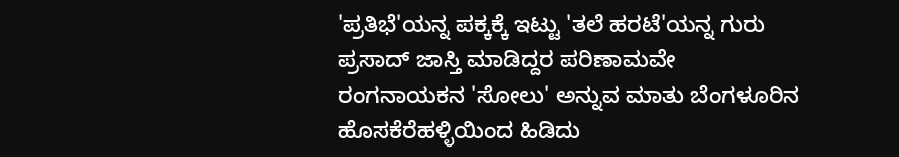'ಪ್ರತಿಭೆ'ಯನ್ನ ಪಕ್ಕಕ್ಕೆ ಇಟ್ಟು 'ತಲೆ ಹರಟೆ'ಯನ್ನ ಗುರು ಪ್ರಸಾದ್ ಜಾಸ್ತಿ ಮಾಡಿದ್ದರ ಪರಿಣಾಮವೇ ರಂಗನಾಯಕನ 'ಸೋಲು' ಅನ್ನುವ ಮಾತು ಬೆಂಗಳೂರಿನ ಹೊಸಕೆರೆಹಳ್ಳಿಯಿಂದ ಹಿಡಿದು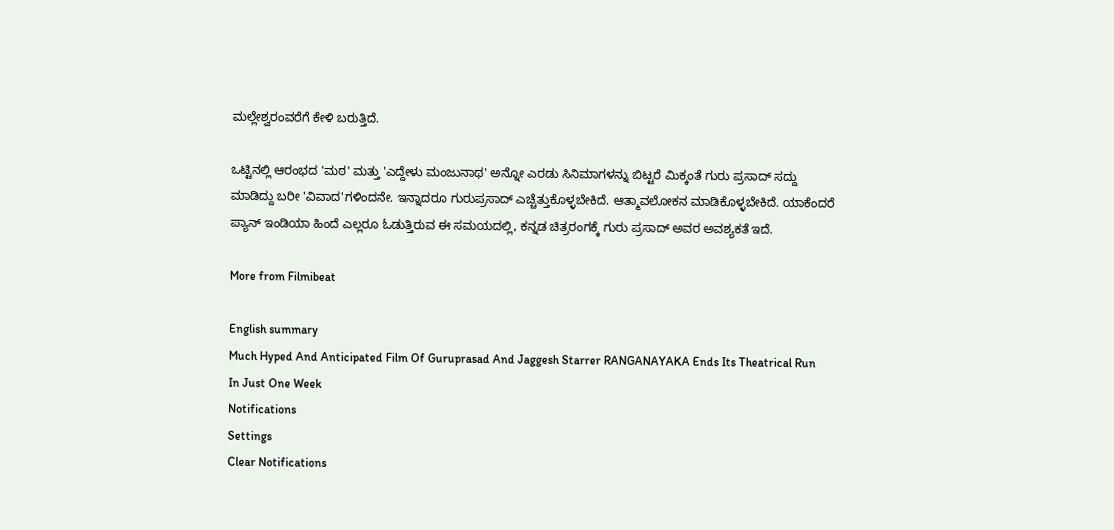ಮಲ್ಲೇಶ್ವರಂವರೆಗೆ ಕೇಳಿ ಬರುತ್ತಿದೆ.

ಒಟ್ಟಿನಲ್ಲಿ ಆರಂಭದ 'ಮಠ' ಮತ್ತು 'ಎದ್ದೇಳು ಮಂಜುನಾಥ' ಅನ್ನೋ ಎರಡು ಸಿನಿಮಾಗಳನ್ನು ಬಿಟ್ಟರೆ ಮಿಕ್ಕಂತೆ ಗುರು ಪ್ರಸಾದ್ ಸದ್ದು ಮಾಡಿದ್ದು ಬರೀ 'ವಿವಾದ'ಗಳಿಂದನೇ. ಇನ್ನಾದರೂ ಗುರುಪ್ರಸಾದ್ ಎಚ್ಚೆತ್ತುಕೊಳ್ಳಬೇಕಿದೆ. ಆತ್ಮಾವಲೋಕನ ಮಾಡಿಕೊಳ್ಳಬೇಕಿದೆ. ಯಾಕೆಂದರೆ ಪ್ಯಾನ್ ಇಂಡಿಯಾ ಹಿಂದೆ ಎಲ್ಲರೂ ಓಡುತ್ತಿರುವ ಈ ಸಮಯದಲ್ಲಿ, ಕನ್ನಡ ಚಿತ್ರರಂಗಕ್ಕೆ ಗುರು ಪ್ರಸಾದ್ ಅವರ ಅವಶ್ಯಕತೆ ಇದೆ.

More from Filmibeat

English summary
Much Hyped And Anticipated Film Of Guruprasad And Jaggesh Starrer RANGANAYAKA Ends Its Theatrical Run In Just One Week
Notifications
Settings
Clear Notifications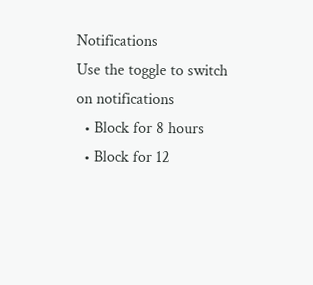Notifications
Use the toggle to switch on notifications
  • Block for 8 hours
  • Block for 12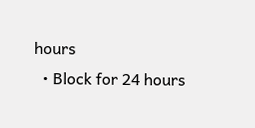hours
  • Block for 24 hours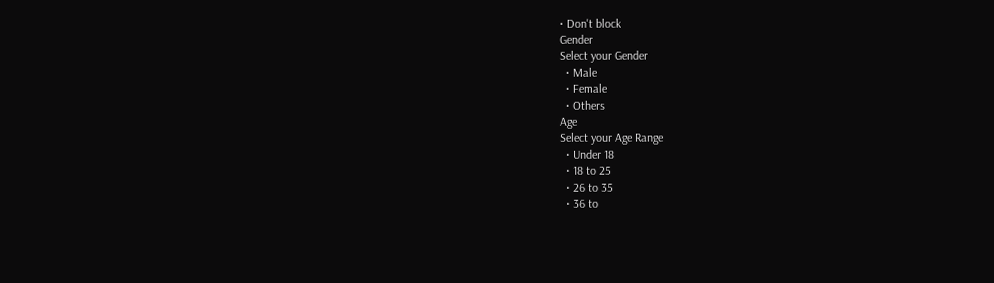• Don't block
Gender
Select your Gender
  • Male
  • Female
  • Others
Age
Select your Age Range
  • Under 18
  • 18 to 25
  • 26 to 35
  • 36 to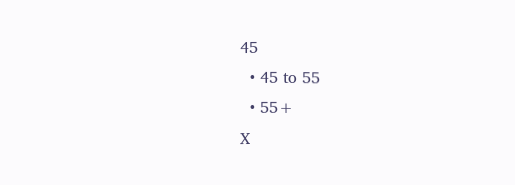45
  • 45 to 55
  • 55+
X